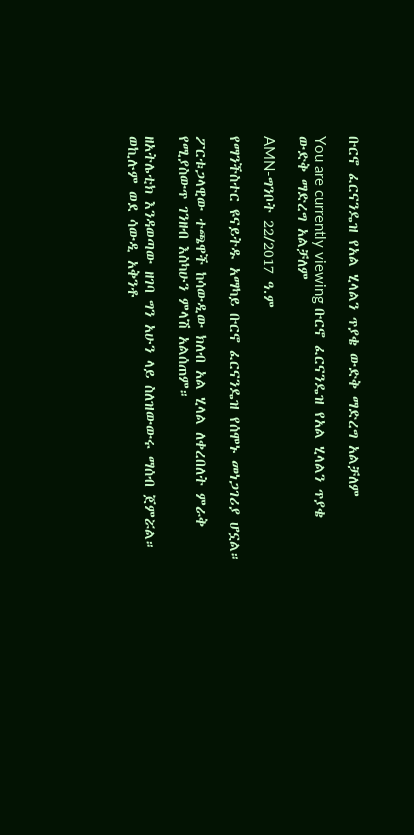ቡርኖ ፈርናንዴዝ የአል ሂላልን ጥያቄ ውድቅ ማድረግ አልቻለም

You are currently viewing ቡርኖ ፈርናንዴዝ የአል ሂላልን ጥያቄ ውድቅ ማድረግ አልቻለም

AMN-ግንቦት 22/2017 ዓ.ም

የማንችስተር ዩናይትዱ አማካይ ቡርኖ ፈርናንዴዝ የሰሞኑ መነጋገሪያ ሆኗል።

ፖርቱጋላዊው ተጫዋች ከሳውዲው ክለብ አል ሂላል ለቀረበለት ምራቅ የሚያስውጥ ገንዘብ እስካሁን ምላሽ አልሰጠም።

ዘአትሌቲክ እንዳወጣው ዘገባ ግን አሁን ላይ ስለዝውውሩ ማሰብ ጀምሯል። ወኪሉም ወደ ሳውዲ አቅንቶ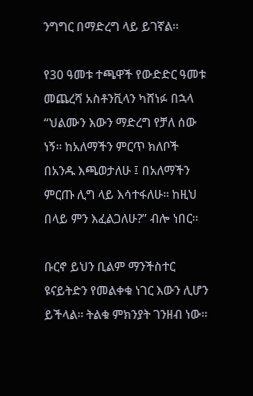ንግግር በማድረግ ላይ ይገኛል።

የ30 ዓመቱ ተጫዋች የውድድር ዓመቱ መጨረሻ አስቶንቪላን ካሸነፉ በኋላ “ህልሙን እውን ማድረግ የቻለ ሰው ነኝ። ከአለማችን ምርጥ ክለቦች በአንዱ እጫወታለሁ ፤ በአለማችን ምርጡ ሊግ ላይ እሳተፋለሁ። ከዚህ በላይ ምን እፈልጋለሁ?” ብሎ ነበር።

ቡርኖ ይህን ቢልም ማንችስተር ዩናይትድን የመልቀቁ ነገር እውን ሊሆን ይችላል። ትልቁ ምክንያት ገንዘብ ነው።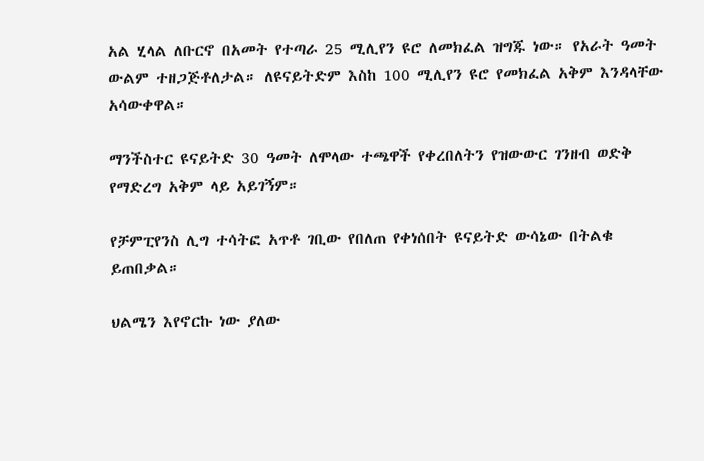አል ሂላል ለቡርኖ በአመት የተጣራ 25 ሚሊየን ዩሮ ለመክፈል ዝግጁ ነው። የአራት ዓመት ውልም ተዘጋጅቶለታል። ለዩናይትድም እስከ 100 ሚሊየን ዩሮ የመክፈል አቅም እንዳላቸው አሳውቀዋል።

ማንችስተር ዩናይትድ 30 ዓመት ለሞላው ተጫዋች የቀረበለትን የዝውውር ገንዘብ ወድቅ የማድረግ አቅም ላይ አይገኝም።

የቻምፒየንስ ሊግ ተሳትፎ አጥቶ ገቢው የበለጠ የቀነሰበት ዩናይትድ ውሳኔው በትልቁ ይጠበቃል።

ህልሜን እየኖርኩ ነው ያለው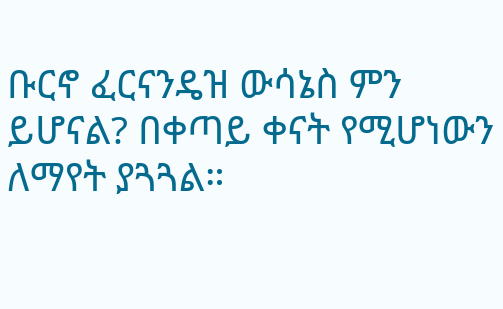ቡርኖ ፈርናንዴዝ ውሳኔስ ምን ይሆናል? በቀጣይ ቀናት የሚሆነውን ለማየት ያጓጓል።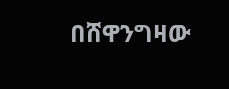በሸዋንግዛው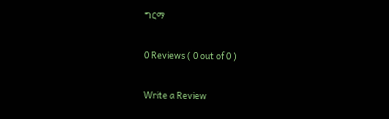ግርማ

0 Reviews ( 0 out of 0 )

Write a Review